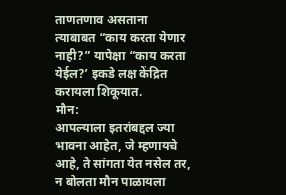ताणतणाव असताना त्याबाबत “काय करता येणार नाही?” यापेक्षा “काय करता येईल?’ इकडे लक्ष केंद्रित करायला शिकूयात.
मौन:
आपल्याला इतरांबद्दल ज्या भावना आहेत, जे म्हणायचे आहे, ते सांगता येत नसेल तर, न बोलता मौन पाळायला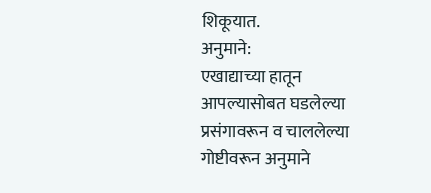शिकूयात.
अनुमाने:
एखाद्याच्या हातून आपल्यासोबत घडलेल्या प्रसंगावरून व चाललेल्या गोष्टीवरून अनुमाने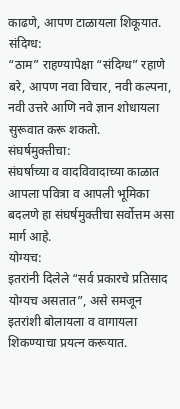काढणे, आपण टाळायला शिकूयात.
संदिग्ध:
“ठाम” राहण्यापेक्षा “संदिग्ध” रहाणे बरे, आपण नवा विचार, नवी कल्पना, नवी उत्तरे आणि नवे ज्ञान शोधायला सुरूवात करू शकतो.
संघर्षमुक्तीचा:
संघर्षाच्या व वादविवादाच्या काळात आपला पवित्रा व आपली भूमिका बदलणे हा संघर्षमुक्तीचा सर्वोत्तम असा मार्ग आहे.
योग्यच:
इतरांनी दिलेले “सर्व प्रकारचे प्रतिसाद योग्यच असतात”, असे समजून इतरांशी बोलायला व वागायला शिकण्याचा प्रयत्न करूयात.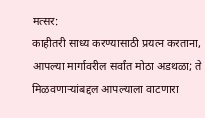मत्सर:
काहीतरी साध्य करण्यासाठी प्रयत्न करताना, आपल्या मार्गावरील सर्वांत मोठा अडथळा; ते मिळवणाऱ्यांबद्दल आपल्याला वाटणारा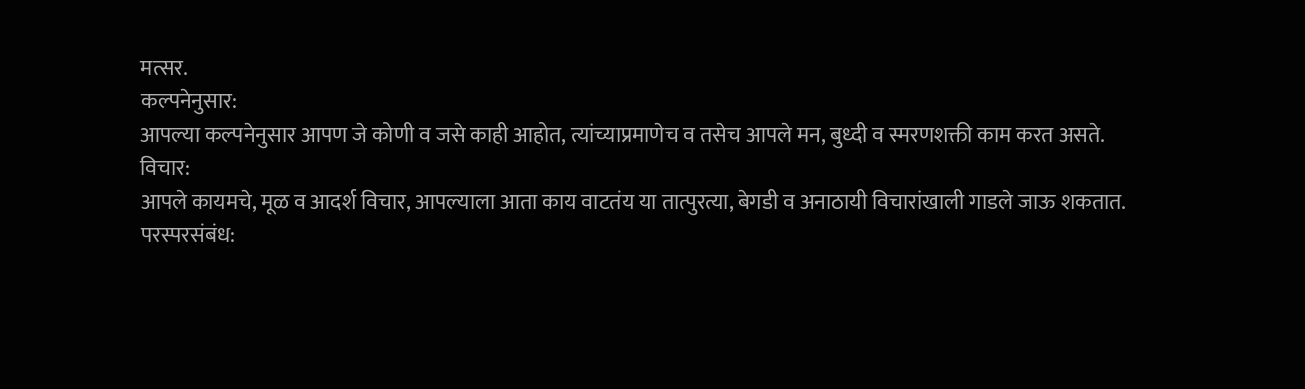मत्सर.
कल्पनेनुसार:
आपल्या कल्पनेनुसार आपण जे कोणी व जसे काही आहोत, त्यांच्याप्रमाणेच व तसेच आपले मन, बुध्दी व स्मरणशक्ती काम करत असते.
विचार:
आपले कायमचे, मूळ व आदर्श विचार, आपल्याला आता काय वाटतंय या तात्पुरत्या, बेगडी व अनाठायी विचारांखाली गाडले जाऊ शकतात.
परस्परसंबंध: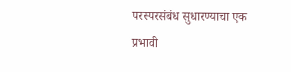परस्परसंबंध सुधारण्याचा एक प्रभावी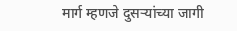मार्ग म्हणजे दुसऱ्यांच्या जागी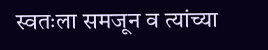स्वतःला समजून व त्यांच्या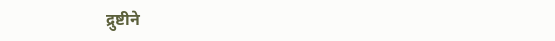द्रुष्टीने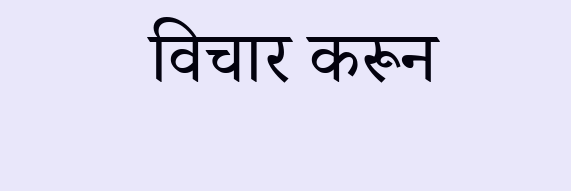विचार करून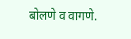बोलणे व वागणे.